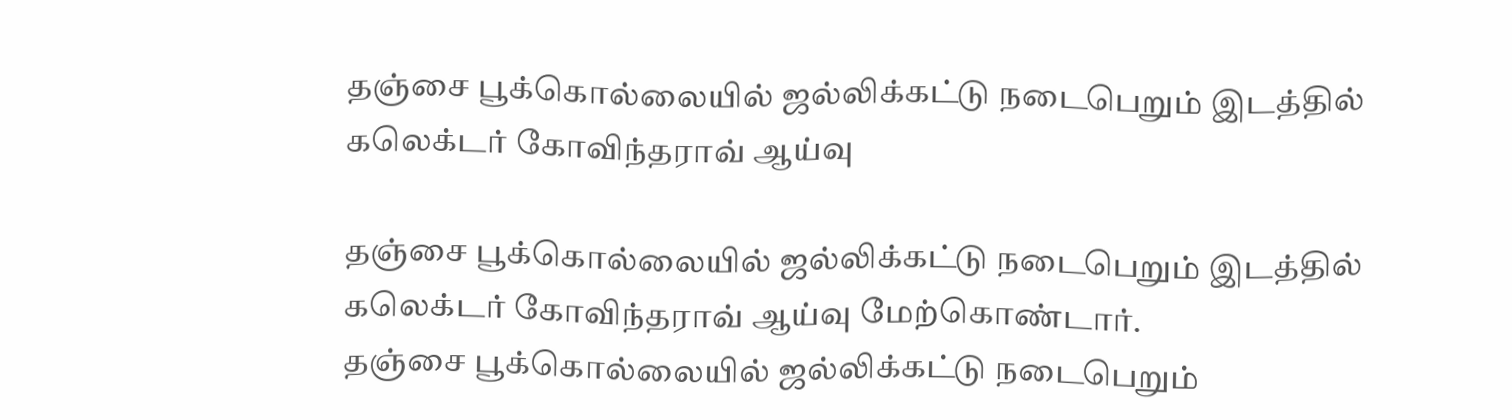தஞ்சை பூக்கொல்லையில் ஜல்லிக்கட்டு நடைபெறும் இடத்தில் கலெக்டர் கோவிந்தராவ் ஆய்வு

தஞ்சை பூக்கொல்லையில் ஜல்லிக்கட்டு நடைபெறும் இடத்தில் கலெக்டர் கோவிந்தராவ் ஆய்வு மேற்கொண்டார்.
தஞ்சை பூக்கொல்லையில் ஜல்லிக்கட்டு நடைபெறும்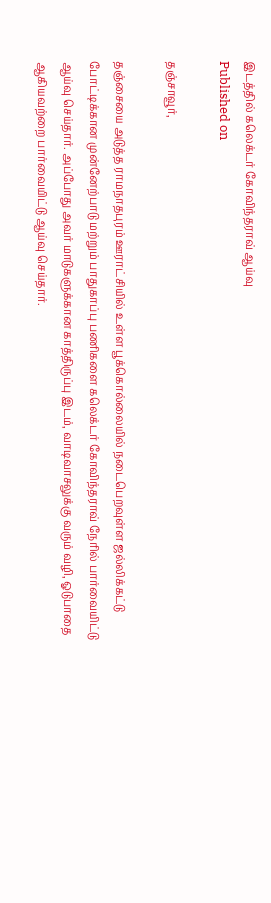இடத்தில் கலெக்டர் கோவிந்தராவ் ஆய்வு
Published on

தஞ்சாவூர்,

தஞ்சையை அடுத்த ராமநாதபுரம் ஊராட்சியில் உள்ள பூக்கொல்லையில் நடைபெறவுள்ள ஜல்லிக்கட்டு போட்டிக்கான முன்னேற்பாடு மற்றும் பாதுகாப்பு பணிகளை கலெக்டர் கோவிந்தராவ் நேரில் பார்வையிட்டு ஆய்வு செய்தார். அப்போது அவர் மாடுகளுக்கான காத்திருப்பு இடம், வாடிவாசலுக்கு வரும் வழி, ஓடுபாதை ஆகியவற்றை பார்வையிட்டு ஆய்வு செய்தார்.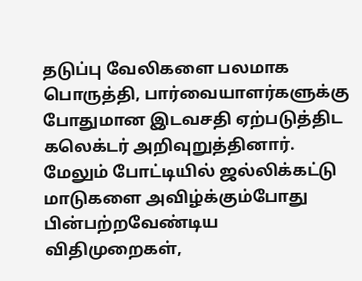தடுப்பு வேலிகளை பலமாக பொருத்தி, பார்வையாளர்களுக்கு போதுமான இடவசதி ஏற்படுத்திட கலெக்டர் அறிவுறுத்தினார். மேலும் போட்டியில் ஜல்லிக்கட்டு மாடுகளை அவிழ்க்கும்போது பின்பற்றவேண்டிய விதிமுறைகள்,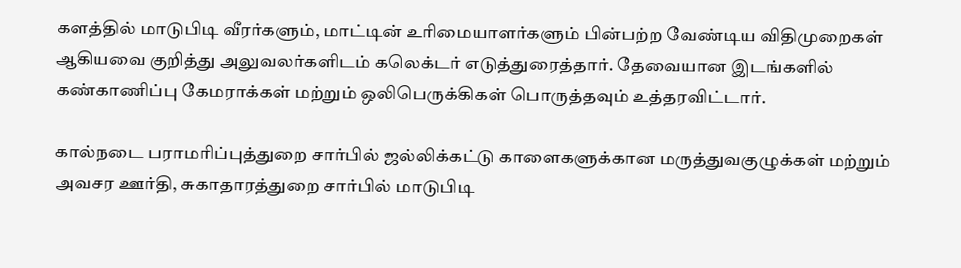களத்தில் மாடுபிடி வீரர்களும், மாட்டின் உரிமையாளர்களும் பின்பற்ற வேண்டிய விதிமுறைகள் ஆகியவை குறித்து அலுவலர்களிடம் கலெக்டர் எடுத்துரைத்தார். தேவையான இடங்களில் கண்காணிப்பு கேமராக்கள் மற்றும் ஒலிபெருக்கிகள் பொருத்தவும் உத்தரவிட்டார்.

கால்நடை பராமரிப்புத்துறை சார்பில் ஜல்லிக்கட்டு காளைகளுக்கான மருத்துவகுழுக்கள் மற்றும் அவசர ஊர்தி, சுகாதாரத்துறை சார்பில் மாடுபிடி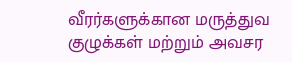வீரர்களுக்கான மருத்துவ குழுக்கள் மற்றும் அவசர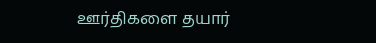ஊர்திகளை தயார்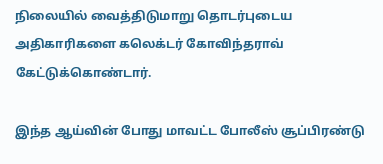நிலையில் வைத்திடுமாறு தொடர்புடைய அதிகாரிகளை கலெக்டர் கோவிந்தராவ் கேட்டுக்கொண்டார்.

இந்த ஆய்வின் போது மாவட்ட போலீஸ் சூப்பிரண்டு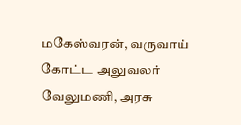மகேஸ்வரன், வருவாய் கோட்ட அலுவலர் வேலுமணி, அரசு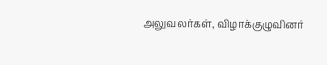அலுவலர்கள், விழாக்குழுவினர்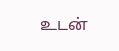உடன்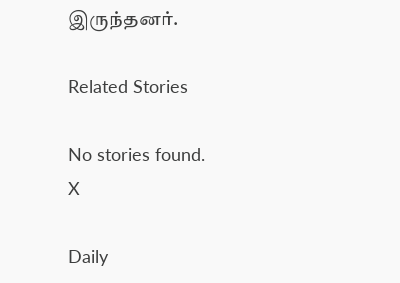இருந்தனர்.

Related Stories

No stories found.
X

Daily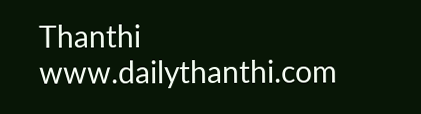Thanthi
www.dailythanthi.com